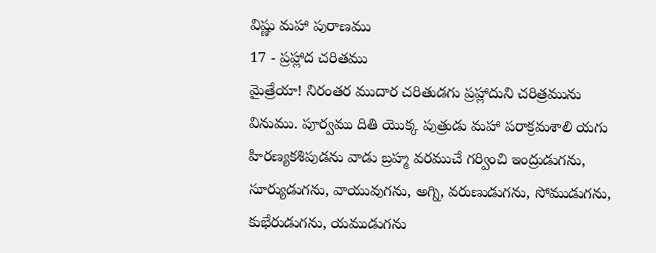విష్ణు మహా పురాణము
17 - ప్రహ్లాద చరితము
మైత్రేయా! నిరంతర ముదార చరితుడగు ప్రహ్లాదుని చరిత్రమును వినుము. పూర్వము దితి యొక్క పుత్రుడు మహా పరాక్రమశాలి యగు హిరణ్యకశిపుడను వాడు బ్రహ్మ వరముచే గర్వించి ఇంద్రుడుగను, సూర్యుడుగను, వాయువుగను, అగ్ని, వరుణుడుగను, సోముడుగను, కుభేరుడుగను, యముడుగను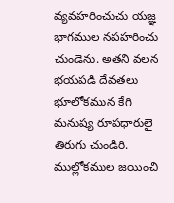వ్యవహరించుచు యజ్ఞ భాగముల నపహరించు చుండెను. అతని వలన భయపడి దేవతలు భూలోకమున కేగి మనుష్య రూపధారులై తిరుగు చుండిరి. ముల్లోకముల జయించి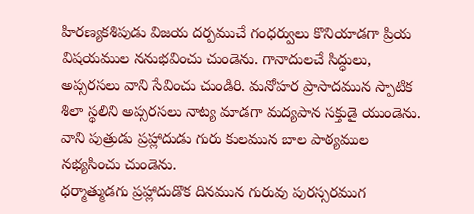హిరణ్యకశిపుడు విజయ దర్పముచే గంధర్వులు కొనియాడగా ప్రియ విషయముల ననుభవించు చుండెను. గానాదులచే సిద్ధులు, అప్సరసలు వాని సేవించు చుండిరి. మనోహర ప్రాసాదమున స్పాటిక శిలా స్థలిని అప్సరసలు నాట్య మాడగా మద్యపాన సక్తుడై యుండెను. వాని పుత్రుడు ప్రహ్లాదుడు గురు కులమున బాల పాఠ్యముల నభ్యసించు చుండెను.
ధర్మాత్ముడగు ప్రహ్లాదుడొక దినమున గురువు పురస్సరముగ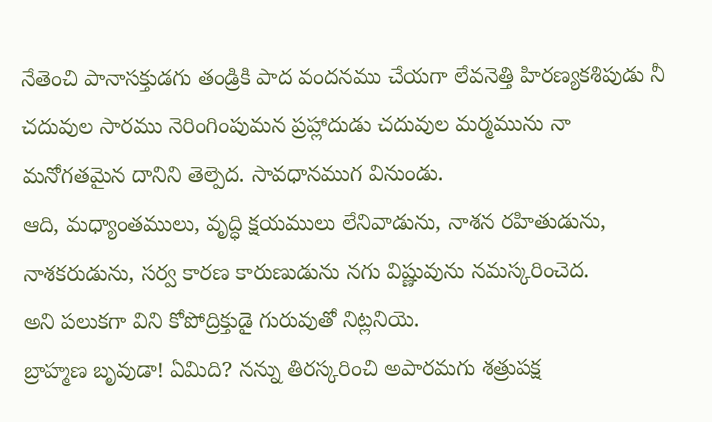నేతెంచి పానాసక్తుడగు తండ్రికి పాద వందనము చేయగా లేవనెత్తి హిరణ్యకశిపుడు నీ చదువుల సారము నెరింగింపుమన ప్రహ్లాదుడు చదువుల మర్మమును నా మనోగతమైన దానిని తెల్పెద. సావధానముగ వినుండు.
ఆది, మధ్యాంతములు, వృద్ధి క్షయములు లేనివాడును, నాశన రహితుడును, నాశకరుడును, సర్వ కారణ కారుణుడును నగు విష్ణువును నమస్కరించెద.
అని పలుకగా విని కోపోద్రిక్తుడై గురువుతో నిట్లనియె.
బ్రాహ్మణ బృవుడా! ఏమిది? నన్ను తిరస్కరించి అపారమగు శత్రుపక్ష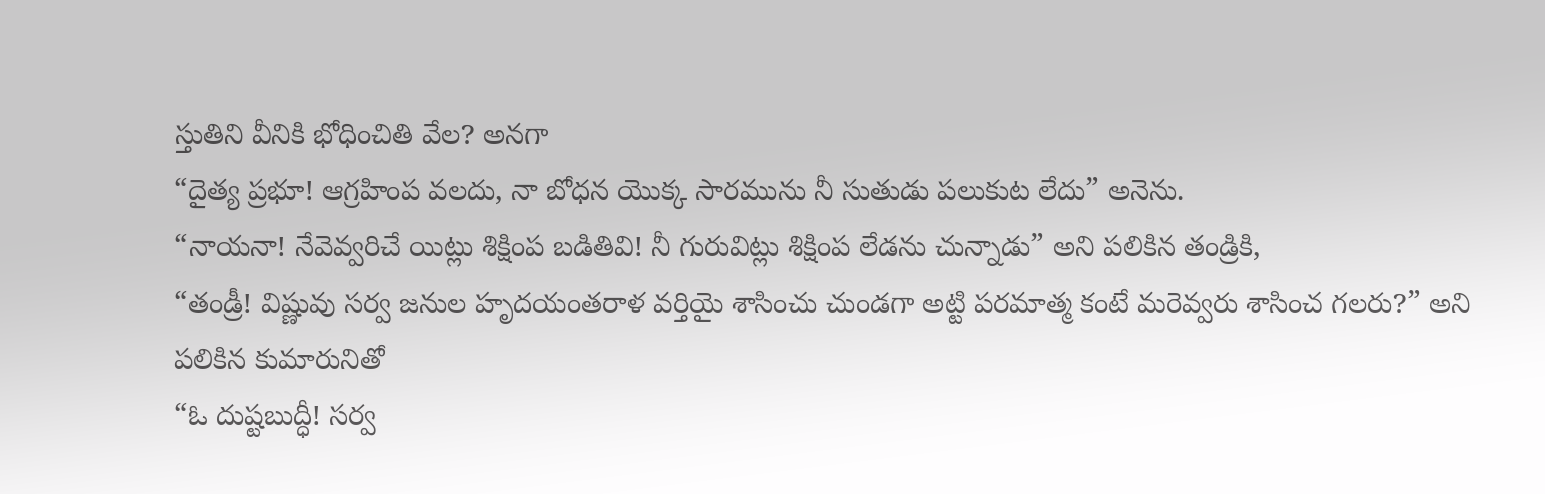స్తుతిని వీనికి భోధించితి వేల? అనగా
“దైత్య ప్రభూ! ఆగ్రహింప వలదు, నా బోధన యొక్క సారమును నీ సుతుడు పలుకుట లేదు” అనెను.
“నాయనా! నేవెవ్వరిచే యిట్లు శిక్షింప బడితివి! నీ గురువిట్లు శిక్షింప లేడను చున్నాడు” అని పలికిన తండ్రికి,
“తండ్రీ! విష్ణువు సర్వ జనుల హృదయంతరాళ వర్తియై శాసించు చుండగా అట్టి పరమాత్మ కంటే మరెవ్వరు శాసించ గలరు?” అని పలికిన కుమారునితో
“ఓ దుష్టబుద్ధీ! సర్వ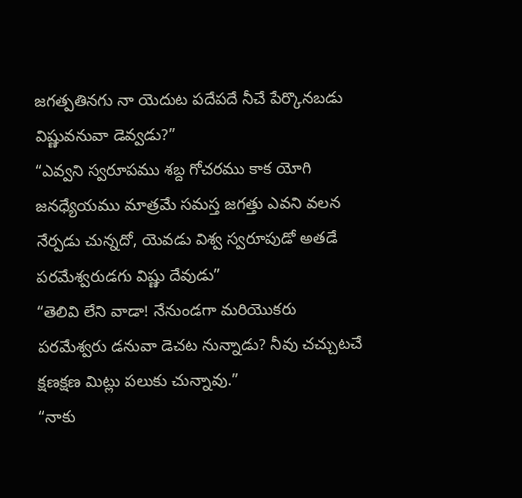జగత్పతినగు నా యెదుట పదేపదే నీచే పేర్కొనబడు విష్ణువనువా డెవ్వడు?”
“ఎవ్వని స్వరూపము శబ్ద గోచరము కాక యోగి జనధ్యేయము మాత్రమే సమస్త జగత్తు ఎవని వలన నేర్పడు చున్నదో, యెవడు విశ్వ స్వరూపుడో అతడే పరమేశ్వరుడగు విష్ణు దేవుడు”
“తెలివి లేని వాడా! నేనుండగా మరియొకరు పరమేశ్వరు డనువా డెచట నున్నాడు? నీవు చచ్చుటచే క్షణక్షణ మిట్లు పలుకు చున్నావు.”
“నాకు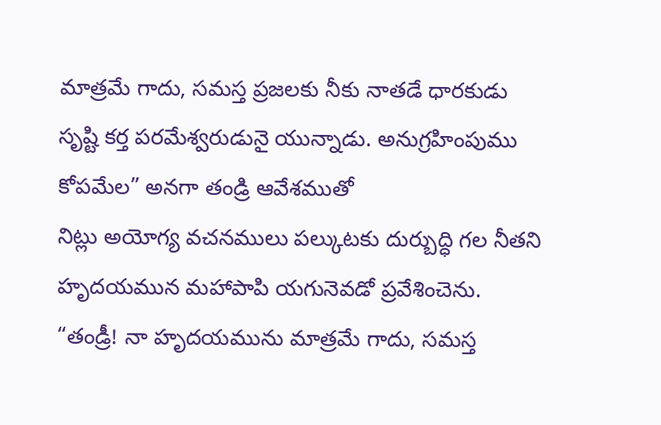మాత్రమే గాదు, సమస్త ప్రజలకు నీకు నాతడే ధారకుడు సృష్టి కర్త పరమేశ్వరుడునై యున్నాడు. అనుగ్రహింపుము కోపమేల” అనగా తండ్రి ఆవేశముతో
నిట్లు అయోగ్య వచనములు పల్కుటకు దుర్బుద్ధి గల నీతని హృదయమున మహాపాపి యగునెవడో ప్రవేశించెను.
“తండ్రీ! నా హృదయమును మాత్రమే గాదు, సమస్త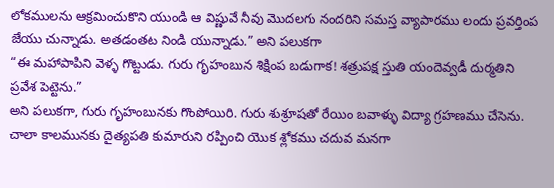లోకములను ఆక్రమించుకొని యుండి ఆ విష్ణువే నీవు మొదలగు నందరిని సమస్త వ్యాపారము లందు ప్రవర్తింప జేయు చున్నాడు. అతడంతట నిండి యున్నాడు.” అని పలుకగా
“ఈ మహాపాపిని వెళ్ళ గొట్టుడు. గురు గృహంబున శిక్షింప బడుగాక! శత్రుపక్ష స్తుతి యందెవ్వడీ దుర్మతిని ప్రవేశ పెట్టెను.”
అని పలుకగా, గురు గృహంబునకు గొంపోయిరి. గురు శుశ్రూషతో రేయిం బవాళ్ళు విద్యా గ్రహణము చేసెను. చాలా కాలమునకు దైత్యపతి కుమారుని రప్పించి యొక శ్లోకము చదువ మనగా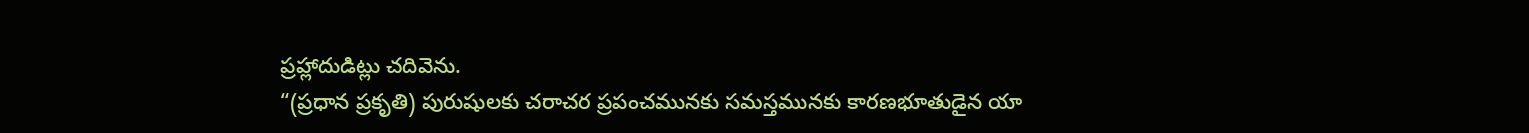ప్రహ్లాదుడిట్లు చదివెను.
“(ప్రధాన ప్రకృతి) పురుషులకు చరాచర ప్రపంచమునకు సమస్తమునకు కారణభూతుడైన యా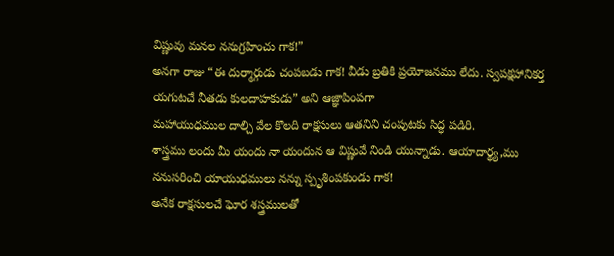విష్ణువు మనల ననుగ్రహించు గాక!”
అనగా రాజు “ఈ దుర్మార్గుడు చంపబడు గాక! వీడు బ్రతికి ప్రయోజనము లేదు. స్వపక్షహానికర్త యగుటచే నీతడు కులదాహకుడు” అని ఆజ్ఞాపింపగా
మహాయుధముల దాల్చి వేల కొలది రాక్షసులు ఆతనిని చంపుటకు సిద్ధ పడిరి.
శాస్త్రము లందు మీ యందు నా యందున ఆ విష్ణువే నిండి యున్నాడు. ఆయాదార్థ్య,ము ననుసరించి యాయుధములు నన్ను స్పృశింపకుండు గాక!
అనేక రాక్షసులచే ఘోర శస్త్రములతో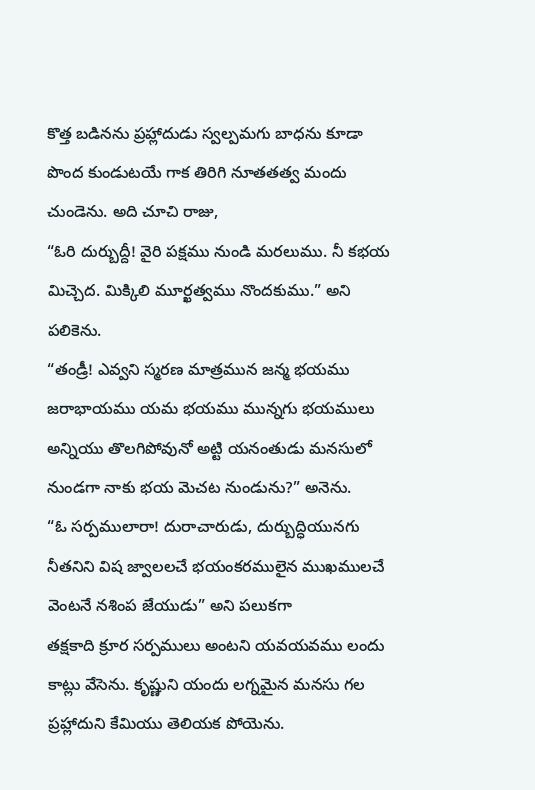కొత్త బడినను ప్రహ్లాదుడు స్వల్పమగు బాధను కూడా పొంద కుండుటయే గాక తిరిగి నూతతత్వ మందు చుండెను. అది చూచి రాజు,
“ఓరి దుర్బుద్దీ! వైరి పక్షము నుండి మరలుము. నీ కభయ మిచ్చెద. మిక్కిలి మూర్ఖత్వము నొందకుము.” అని పలికెను.
“తండ్రీ! ఎవ్వని స్మరణ మాత్రమున జన్మ భయము జరాభాయము యమ భయము మున్నగు భయములు అన్నియు తొలగిపోవునో అట్టి యనంతుడు మనసులో నుండగా నాకు భయ మెచట నుండును?” అనెను.
“ఓ సర్పములారా! దురాచారుడు, దుర్బుద్ధియునగు నీతనిని విష జ్వాలలచే భయంకరములైన ముఖములచే వెంటనే నశింప జేయుడు” అని పలుకగా
తక్షకాది క్రూర సర్పములు అంటని యవయవము లందు కాట్లు వేసెను. కృష్ణుని యందు లగ్నమైన మనసు గల ప్రహ్లాదుని కేమియు తెలియక పోయెను.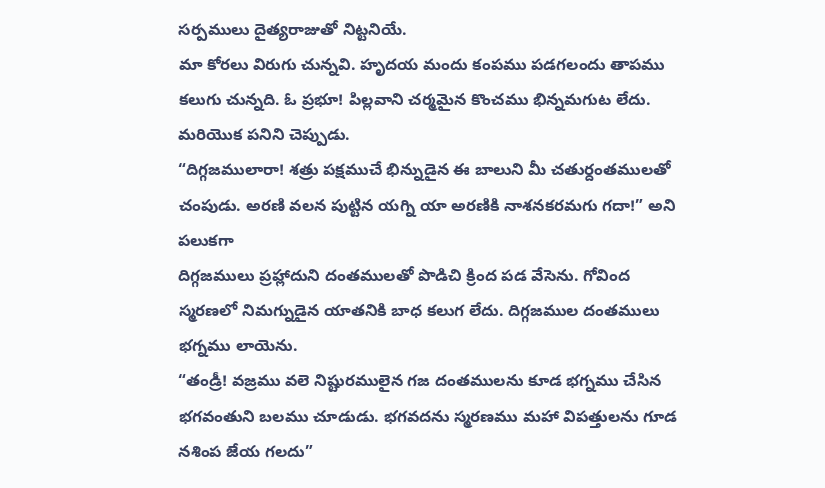సర్పములు దైత్యరాజుతో నిట్టనియే.
మా కోరలు విరుగు చున్నవి. హృదయ మందు కంపము పడగలందు తాపము కలుగు చున్నది. ఓ ప్రభూ! పిల్లవాని చర్మమైన కొంచము భిన్నమగుట లేదు. మరియొక పనిని చెప్పుడు.
“దిగ్గజములారా! శత్రు పక్షముచే భిన్నుడైన ఈ బాలుని మీ చతుర్దంతములతో చంపుడు. అరణి వలన పుట్టిన యగ్ని యా అరణికి నాశనకరమగు గదా!” అని పలుకగా
దిగ్గజములు ప్రహ్లాదుని దంతములతో పొడిచి క్రింద పడ వేసెను. గోవింద స్మరణలో నిమగ్నుడైన యాతనికి బాధ కలుగ లేదు. దిగ్గజముల దంతములు భగ్నము లాయెను.
“తండ్రీ! వజ్రము వలె నిష్టురములైన గజ దంతములను కూడ భగ్నము చేసిన భగవంతుని బలము చూడుడు. భగవదను స్మరణము మహా విపత్తులను గూడ నశింప జేయ గలదు”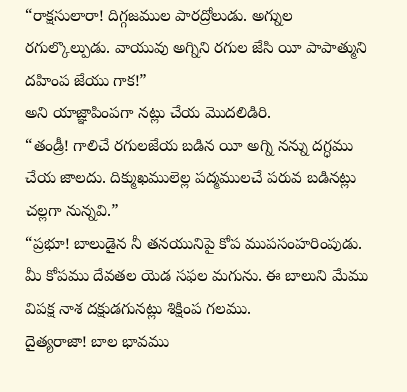“రాక్షసులారా! దిగ్గజముల పారద్రోలుడు. అగ్నుల రగుల్కొల్పుడు. వాయువు అగ్నిని రగుల జేసి యీ పాపాత్ముని దహింప జేయు గాక!”
అని యాజ్ఞాపింపగా నట్లు చేయ మొదలిడిరి.
“తండ్రీ! గాలిచే రగులజేయ బడిన యీ అగ్ని నన్ను దగ్ధము చేయ జాలదు. దిక్ముఖములెల్ల పద్మములచే పరువ బడినట్లు చల్లగా నున్నవి.”
“ప్రభూ! బాలుడైన నీ తనయునిపై కోప ముపసంహరింపుడు. మీ కోపము దేవతల యెడ సఫల మగును. ఈ బాలుని మేము విపక్ష నాశ దక్షుడగునట్లు శిక్షింప గలము.
దైత్యరాజా! బాల భావము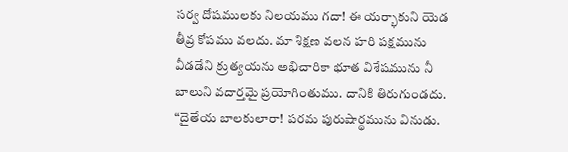సర్వ దోషములకు నిలయము గదా! ఈ యర్భాకుని యెడ తీవ్ర కోపము వలదు. మా శిక్షణ వలన హరి పక్షమును వీడడేని క్రుత్యయను అభిచారికా భూత విశేషమును నీ బాలుని వదార్తమై ప్రయోగింతుము. దానికి తిరుగుండదు.
“దైతేయ బాలకులారా! పరమ పురుషార్థమును వినుడు.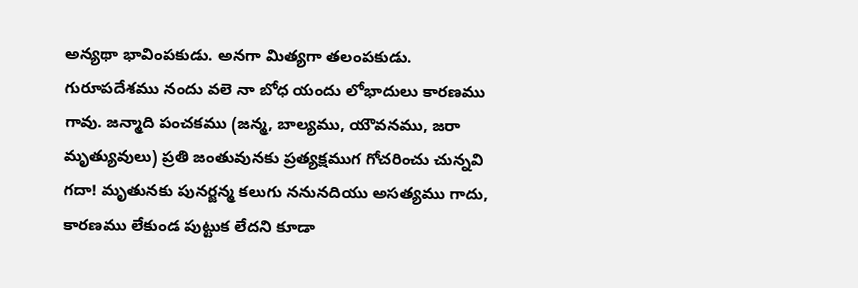అన్యథా భావింపకుడు. అనగా మిత్యగా తలంపకుడు. గురూపదేశము నందు వలె నా బోధ యందు లోభాదులు కారణము గావు. జన్మాది పంచకము (జన్మ, బాల్యము, యౌవనము, జరా మృత్యువులు) ప్రతి జంతువునకు ప్రత్యక్షముగ గోచరించు చున్నవి గదా! మృతునకు పునర్జన్మ కలుగు ననునదియు అసత్యము గాదు, కారణము లేకుండ పుట్టుక లేదని కూడా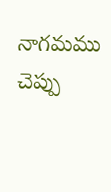నాగమము చెప్పు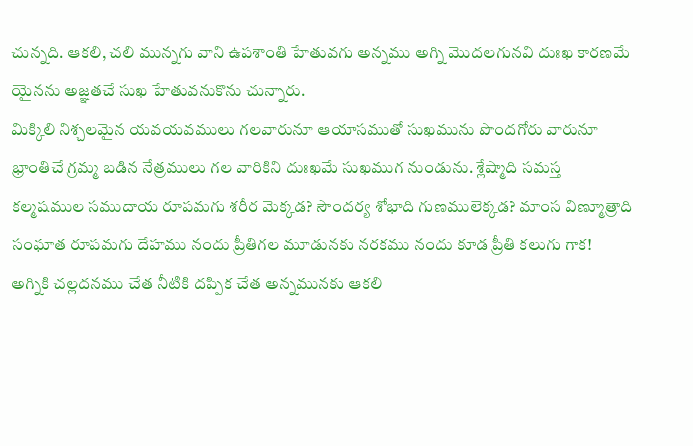చున్నది. ఆకలి, చలి మున్నగు వాని ఉపశాంతి హేతువగు అన్నము అగ్ని మొదలగునవి దుఃఖ కారణమే యైనను అజ్ఞతచే సుఖ హేతువనుకొను చున్నారు.
మిక్కిలి నిశ్చలమైన యవయవములు గలవారునూ ఆయాసముతో సుఖమును పొందగోరు వారునూ భ్రాంతిచే గ్రమ్మ బడిన నేత్రములు గల వారికిని దుఃఖమే సుఖముగ నుండును. శ్లేష్మాది సమస్త కల్మషముల సముదాయ రూపమగు శరీర మెక్కడ? సౌందర్య శోభాది గుణములెక్కడ? మాంస విణ్మూత్రాది సంఘాత రూపమగు దేహము నందు ప్రీతిగల మూడునకు నరకము నందు కూడ ప్రీతి కలుగు గాక! అగ్నికి చల్లదనము చేత నీటికి దప్పిక చేత అన్నమునకు ఆకలి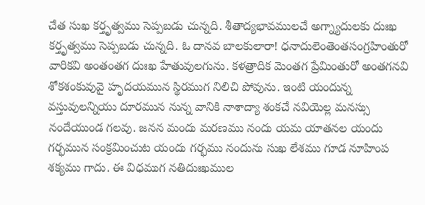చేత సుఖ కర్తృత్వము సెప్పబడు చున్నది. శీతాద్యభావములచే అగ్న్యాదులకు దుఃఖ కర్తృత్వము సెప్పబడు చున్నది. ఓ దానవ బాలకులారా! ధనాదులెంతెంతసంగ్రహింతురో వారికవి అంతంతగ దుఃఖ హేతువులగును. కళత్రాదిక మెంతగ ప్రేమింతురో అంతగనవి శోకశంకువువై హృదయమున స్థిరముగ నిలిచి పోవును. ఇంటి యందున్న వస్తువులన్నియు దూరమున నున్న వానికి నాశాద్యా శంకచే నవియెల్ల మనస్సు నందేయుండ గలవు. జనన మందు మరణము నందు యమ యాతనల యందు గర్భమున సంక్రమించుట యందు గర్భము నందును సుఖ లేశము గూడ నూహింప శక్యము గాదు. ఈ విధముగ నతిదుఃఖముల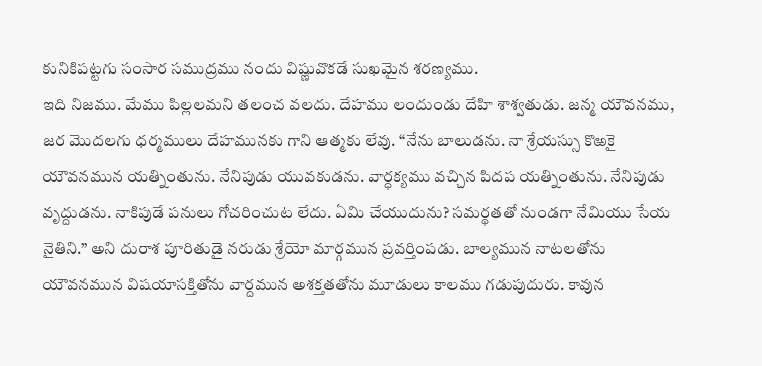కునికిపట్టగు సంసార సముద్రము నందు విష్ణువొకడే సుఖమైన శరణ్యము.
ఇది నిజము. మేము పిల్లలమని తలంచ వలదు. దేహము లందుండు దేహి శాశ్వతుడు. జన్మ యౌవనము, జర మొదలగు ధర్మములు దేహమునకు గాని ఆత్మకు లేవు. “నేను బాలుడను. నా శ్రేయస్సు కొఱకై యౌవనమున యత్నింతును. నేనిపుడు యువకుడను. వార్ధక్యము వచ్చిన పిదప యత్నింతును. నేనిపుడు వృద్దుడను. నాకిపుడే పనులు గోచరించుట లేదు. ఏమి చేయుదును? సమర్థతతో నుండగా నేమియు సేయ నైతిని.” అని దురాశ పూరితుడై నరుడు శ్రేయో మార్గమున ప్రవర్తింపడు. బాల్యమున నాటలతోను యౌవనమున విషయాసక్తితోను వార్దమున అశక్తతతోను మూడులు కాలము గడుపుదురు. కావున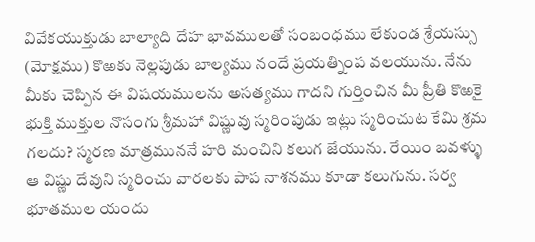వివేకయుక్తుడు బాల్యాది దేహ భావములతో సంబంధము లేకుండ శ్రేయస్సు (మోక్షము) కొఱకు నెల్లపుడు బాల్యము నందే ప్రయత్నింప వలయును. నేను మీకు చెప్పిన ఈ విషయములను అసత్యము గాదని గుర్తించిన మీ ప్రీతి కొఱకై భుక్తి ముక్తుల నొసంగు శ్రీమహా విష్ణువు స్మరింపుడు ఇట్లు స్మరించుట కేమి శ్రమ గలదు? స్మరణ మాత్రముననే హరి మంచిని కలుగ జేయును. రేయిం బవళ్ళు ఆ విష్ణు దేవుని స్మరించు వారలకు పాప నాశనము కూడా కలుగును. సర్వ భూతముల యందు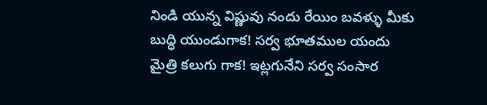నిండి యున్న విష్ణువు నందు రేయిం బవళ్ళు మీకు బుద్ధి యుండుగాక! సర్వ భూతముల యందు మైత్రి కలుగు గాక! ఇట్లగునేని సర్వ సంసార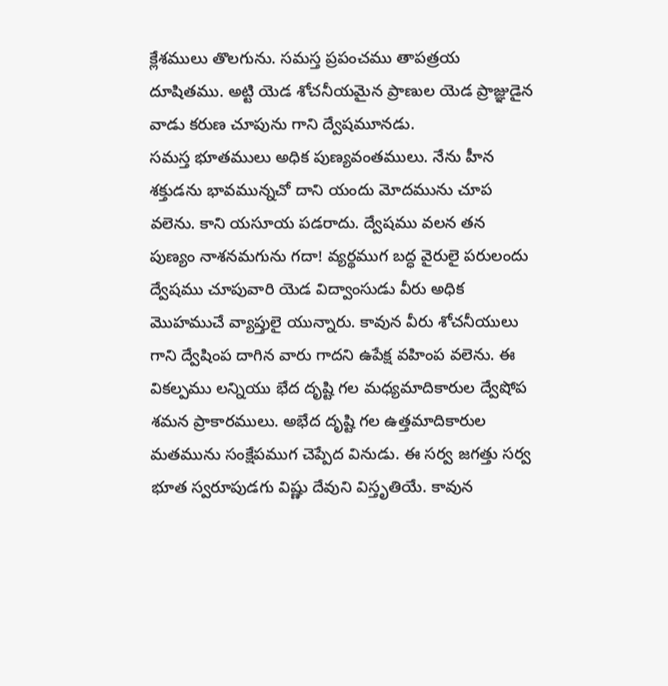క్లేశములు తొలగును. సమస్త ప్రపంచము తాపత్రయ దూషితము. అట్టి యెడ శోచనీయమైన ప్రాణుల యెడ ప్రాజ్ఞుడైన వాడు కరుణ చూపును గాని ద్వేషమూనడు.
సమస్త భూతములు అధిక పుణ్యవంతములు. నేను హీన శక్తుడను భావమున్నచో దాని యందు మోదమును చూప వలెను. కాని యసూయ పడరాదు. ద్వేషము వలన తన పుణ్యం నాశనమగును గదా! వ్యర్థముగ బద్ధ వైరులై పరులందు ద్వేషము చూపువారి యెడ విద్వాంసుడు వీరు అధిక మొహముచే వ్యాప్తులై యున్నారు. కావున వీరు శోచనీయులు గాని ద్వేషింప దాగిన వారు గాదని ఉపేక్ష వహింప వలెను. ఈ వికల్పము లన్నియు భేద దృష్టి గల మధ్యమాదికారుల ద్వేషోప శమన ప్రాకారములు. అభేద దృష్టి గల ఉత్తమాదికారుల మతమును సంక్షేపముగ చెప్పేద వినుడు. ఈ సర్వ జగత్తు సర్వ భూత స్వరూపుడగు విష్ణు దేవుని విస్తృతియే. కావున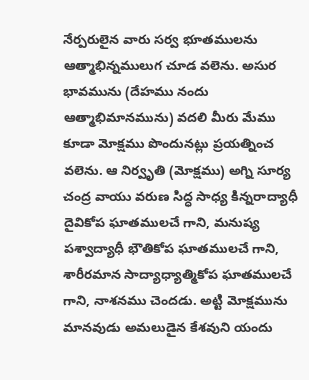నేర్పరులైన వారు సర్వ భూతములను ఆత్మాభిన్నములుగ చూడ వలెను. అసుర భావమును (దేహము నందు ఆత్మాభిమానమును) వదలి మీరు మేము కూడా మోక్షము పొందునట్లు ప్రయత్నించ వలెను. ఆ నిర్వృతి (మోక్షము) అగ్ని సూర్య చంద్ర వాయు వరుణ సిద్ధ సాధ్య కిన్నరాద్యాధీ దైవికోప ఘాతములచే గాని, మనుష్య పశ్వాద్యాధీ భౌతికోప ఘాతములచే గాని, శారీరమాన సాద్యాధ్యాత్మికోప ఘాతములచే గాని, నాశనము చెందడు. అట్టి మోక్షమును మానవుడు అమలుడైన కేశవుని యందు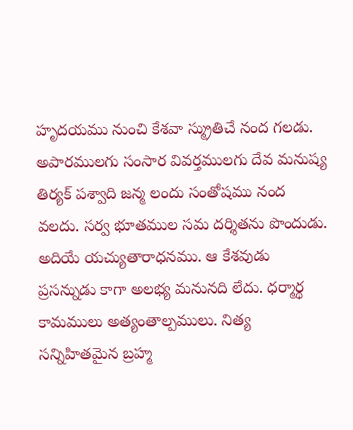హృదయము నుంచి కేశవా స్మ్రుతిచే నంద గలడు. అపారములగు సంసార వివర్తములగు దేవ మనుష్య తిర్యక్ పశ్వాది జన్మ లందు సంతోషము నంద వలదు. సర్వ భూతముల సమ దర్శితను పొందుడు. అదియే యచ్యుతారాధనము. ఆ కేశవుడు ప్రసన్నుడు కాగా అలభ్య మనునది లేదు. ధర్మార్థ కామములు అత్యంతాల్పములు. నిత్య సన్నిహితమైన బ్రహ్మ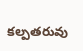కల్పతరువు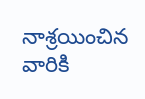నాశ్రయించిన వారికి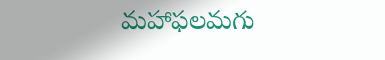మహాఫలమగు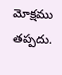మోక్షము తప్పదు.